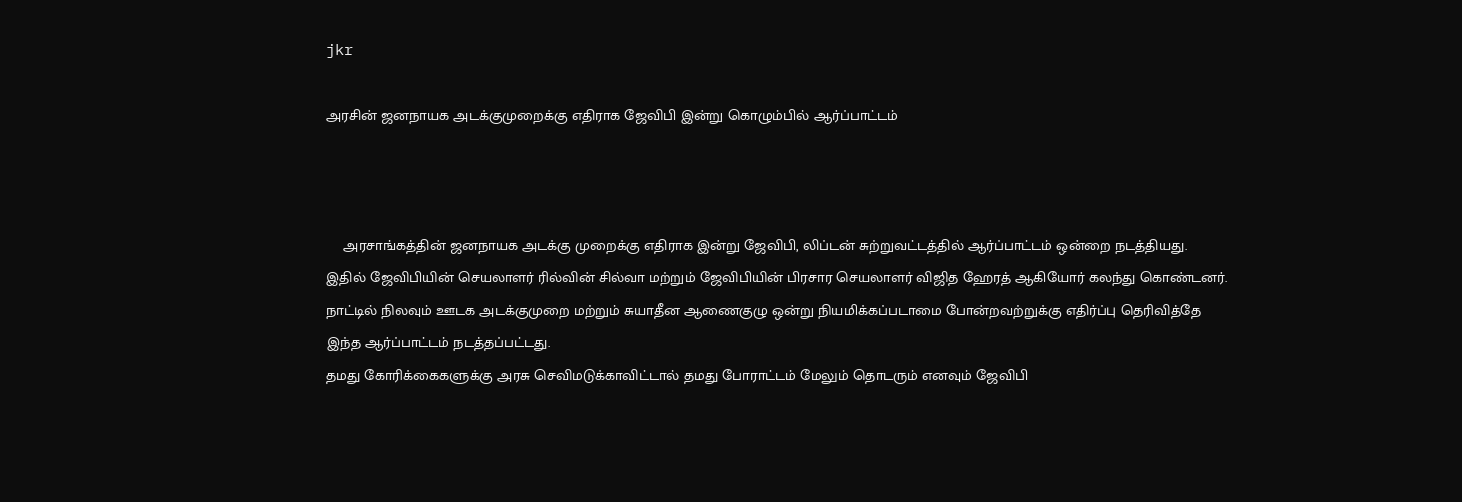jkr

அரசின் ஜனநாயக அடக்குமுறைக்கு எதிராக ஜேவிபி இன்று கொழும்பில் ஆர்ப்பாட்டம்



    அரசாங்கத்தின் ஜனநாயக அடக்கு முறைக்கு எதிராக இன்று ஜேவிபி, லிப்டன் சுற்றுவட்டத்தில் ஆர்ப்பாட்டம் ஒன்றை நடத்தியது.
இதில் ஜேவிபியின் செயலாளர் ரில்வின் சில்வா மற்றும் ஜேவிபியின் பிரசார செயலாளர் விஜித ஹேரத் ஆகியோர் கலந்து கொண்டனர்.
நாட்டில் நிலவும் ஊடக அடக்குமுறை மற்றும் சுயாதீன ஆணைகுழு ஒன்று நியமிக்கப்படாமை போன்றவற்றுக்கு எதிர்ப்பு தெரிவித்தே இந்த ஆர்ப்பாட்டம் நடத்தப்பட்டது.
தமது கோரிக்கைகளுக்கு அரசு செவிமடுக்காவிட்டால் தமது போராட்டம் மேலும் தொடரும் எனவும் ஜேவிபி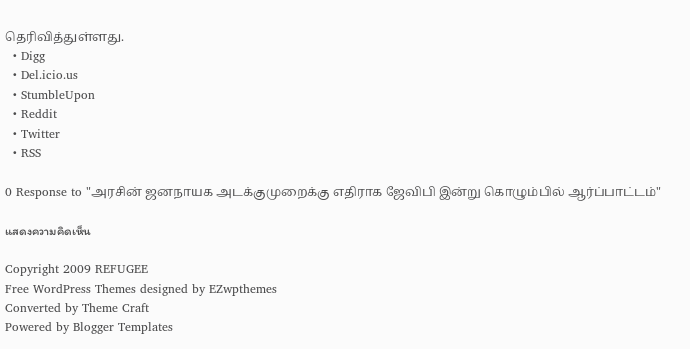தெரிவித்துள்ளது.
  • Digg
  • Del.icio.us
  • StumbleUpon
  • Reddit
  • Twitter
  • RSS

0 Response to "அரசின் ஜனநாயக அடக்குமுறைக்கு எதிராக ஜேவிபி இன்று கொழும்பில் ஆர்ப்பாட்டம்"

แสดงความคิดเห็น

Copyright 2009 REFUGEE
Free WordPress Themes designed by EZwpthemes
Converted by Theme Craft
Powered by Blogger Templates